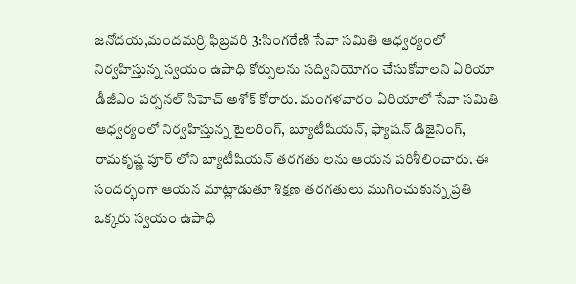జనోదయ,మందమర్రి ఫిబ్రవరి 3:సింగరేణి సేవా సమితి ఆధ్వర్యంలో నిర్వహిస్తున్న స్వయం ఉపాధి కోర్సులను సద్వినియోగం చేసుకోవాలని ఏరియా డీజీఎం పర్సనల్ సిహెచ్ అశోక్ కోరారు. మంగళవారం ఏరియాలో సేవా సమితి ఆధ్వర్యంలో నిర్వహిస్తున్న టైలరింగ్, బ్యూటీషియన్, ఫ్యాషన్ డిజైనింగ్, రామకృష్ణ పూర్ లోని బ్యాటీషియన్ తరగతు లను ఆయన పరిశీలించారు. ఈ సందర్భంగా ఆయన మాట్లాడుతూ శిక్షణ తరగతులు ముగించుకున్న ప్రతి ఒక్కరు స్వయం ఉపాధి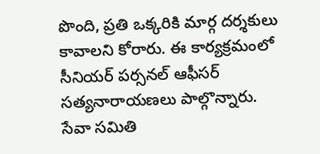పొంది, ప్రతి ఒక్కరికి మార్గ దర్శకులు కావాలని కోరారు. ఈ కార్యక్రమంలో సీనియర్ పర్సనల్ ఆఫీసర్ సత్యనారాయణలు పాల్గొన్నారు.
సేవా సమితి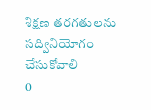శిక్షణ తరగతులను సద్వినియోగం చేసుకోవాలి
0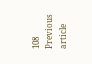108
Previous article